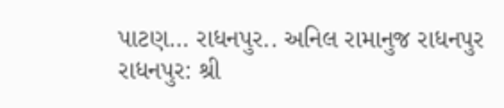પાટણ… રાધનપુર.. અનિલ રામાનુજ રાધનપુર રાધનપુર: શ્રી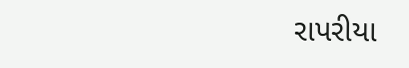રાપરીયા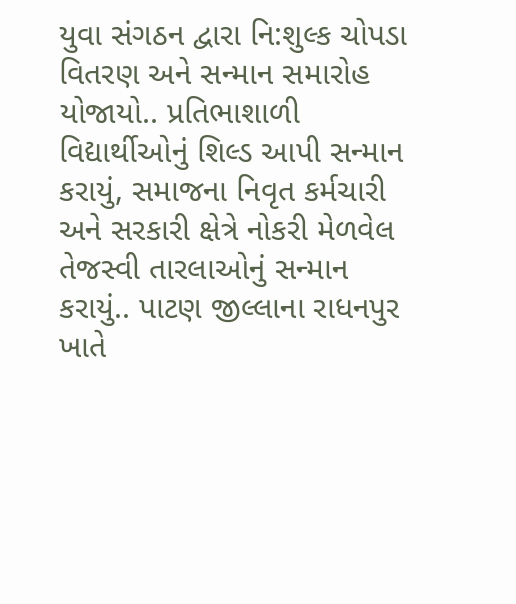યુવા સંગઠન દ્વારા નિ:શુલ્ક ચોપડા વિતરણ અને સન્માન સમારોહ યોજાયો.. પ્રતિભાશાળી વિદ્યાર્થીઓનું શિલ્ડ આપી સન્માન કરાયું, સમાજના નિવૃત કર્મચારી અને સરકારી ક્ષેત્રે નોકરી મેળવેલ તેજસ્વી તારલાઓનું સન્માન કરાયું.. પાટણ જીલ્લાના રાધનપુર ખાતે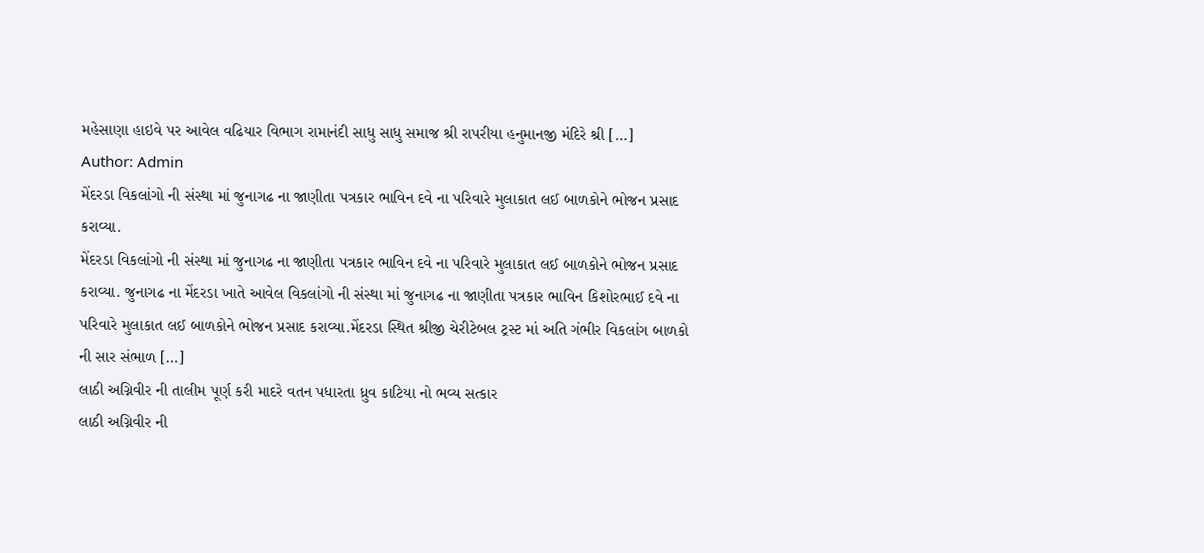મહેસાણા હાઇવે પર આવેલ વઢિયાર વિભાગ રામાનંદી સાધુ સાધુ સમાજ શ્રી રાપરીયા હનુમાનજી મંદિરે શ્રી […]
Author: Admin
મેંદરડા વિકલાંગો ની સંસ્થા માં જુનાગઢ ના જાણીતા પત્રકાર ભાવિન દવે ના પરિવારે મુલાકાત લઈ બાળકોને ભોજન પ્રસાદ કરાવ્યા.
મેંદરડા વિકલાંગો ની સંસ્થા માં જુનાગઢ ના જાણીતા પત્રકાર ભાવિન દવે ના પરિવારે મુલાકાત લઈ બાળકોને ભોજન પ્રસાદ કરાવ્યા. જુનાગઢ ના મેંદરડા ખાતે આવેલ વિકલાંગો ની સંસ્થા માં જુનાગઢ ના જાણીતા પત્રકાર ભાવિન કિશોરભાઈ દવે ના પરિવારે મુલાકાત લઈ બાળકોને ભોજન પ્રસાદ કરાવ્યા.મેંદરડા સ્થિત શ્રીજી ચેરીટેબલ ટ્રસ્ટ માં અતિ ગંભીર વિકલાંગ બાળકો ની સાર સંભાળ […]
લાઠી અગ્નિવીર ની તાલીમ પૂર્ણ કરી માદરે વતન પધારતા ધ્રુવ કાટિયા નો ભવ્ય સત્કાર
લાઠી અગ્નિવીર ની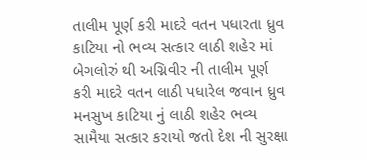તાલીમ પૂર્ણ કરી માદરે વતન પધારતા ધ્રુવ કાટિયા નો ભવ્ય સત્કાર લાઠી શહેર માં બેગલોરું થી અગ્નિવીર ની તાલીમ પૂર્ણ કરી માદરે વતન લાઠી પધારેલ જવાન ધ્રુવ મનસુખ કાટિયા નું લાઠી શહેર ભવ્ય સામૈયા સત્કાર કરાયો જતો દેશ ની સુરક્ષા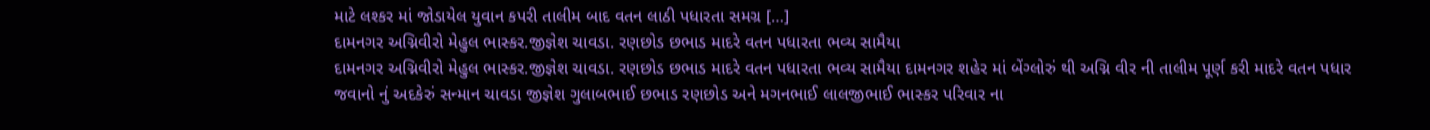માટે લશ્કર માં જોડાયેલ યુવાન કપરી તાલીમ બાદ વતન લાઠી પધારતા સમગ્ર […]
દામનગર અગ્નિવીરો મેહુલ ભાસ્કર.જીજ્ઞેશ ચાવડા. રણછોડ છભાડ માદરે વતન પધારતા ભવ્ય સામૈયા
દામનગર અગ્નિવીરો મેહુલ ભાસ્કર.જીજ્ઞેશ ચાવડા. રણછોડ છભાડ માદરે વતન પધારતા ભવ્ય સામૈયા દામનગર શહેર માં બેંગ્લોરું થી અગ્નિ વીર ની તાલીમ પૂર્ણ કરી માદરે વતન પધાર જવાનો નું અદકેરું સન્માન ચાવડા જીજ્ઞેશ ગુલાબભાઈ છભાડ રણછોડ અને મગનભાઈ લાલજીભાઈ ભાસ્કર પરિવાર ના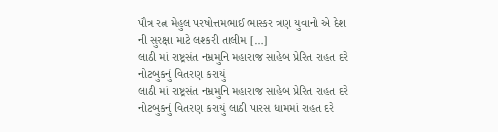પૌત્ર રત્ન મેહુલ પરષોત્તમભાઈ ભાસ્કર ત્રણ યુવાનો એ દેશ ની સુરક્ષા માટે લશ્કરી તાલીમ […]
લાઠી માં રાષ્ટ્રસંત નમ્રમુનિ મહારાજ સાહેબ પ્રેરિત રાહત દરે નોટબુકનું વિતરણ કરાયું
લાઠી માં રાષ્ટ્રસંત નમ્રમુનિ મહારાજ સાહેબ પ્રેરિત રાહત દરે નોટબુકનું વિતરણ કરાયું લાઠી પારસ ધામમાં રાહત દરે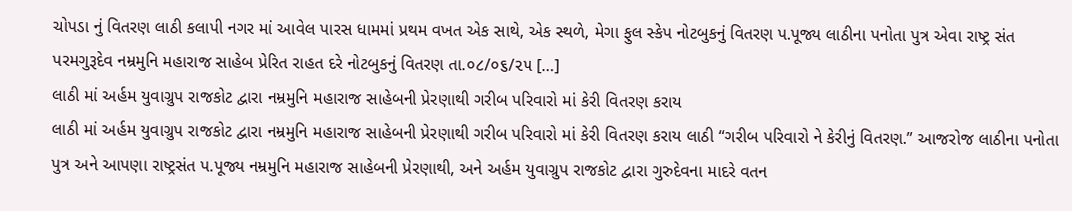ચોપડા નું વિતરણ લાઠી કલાપી નગર માં આવેલ પારસ ધામમાં પ્રથમ વખત એક સાથે, એક સ્થળે, મેગા ફુલ સ્કેપ નોટબુકનું વિતરણ પ.પૂજ્ય લાઠીના પનોતા પુત્ર એવા રાષ્ટ્ર સંત પરમગુરૂદેવ નમ્રમુનિ મહારાજ સાહેબ પ્રેરિત રાહત દરે નોટબુકનું વિતરણ તા.૦૮/૦૬/૨૫ […]
લાઠી માં અર્હમ યુવાગ્રુપ રાજકોટ દ્વારા નમ્રમુનિ મહારાજ સાહેબની પ્રેરણાથી ગરીબ પરિવારો માં કેરી વિતરણ કરાય
લાઠી માં અર્હમ યુવાગ્રુપ રાજકોટ દ્વારા નમ્રમુનિ મહારાજ સાહેબની પ્રેરણાથી ગરીબ પરિવારો માં કેરી વિતરણ કરાય લાઠી “ગરીબ પરિવારો ને કેરીનું વિતરણ.” આજરોજ લાઠીના પનોતા પુત્ર અને આપણા રાષ્ટ્રસંત પ.પૂજ્ય નમ્રમુનિ મહારાજ સાહેબની પ્રેરણાથી, અને અર્હમ યુવાગ્રુપ રાજકોટ દ્વારા ગુરુદેવના માદરે વતન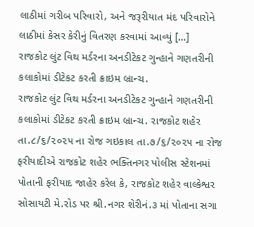લાઠીમાં ગરીબ પરિવારો, અને જરૂરીયાત મંદ પરિવારોને લાઠીમાં કેસર કેરીનું વિતરણ કરવામાં આવ્યું […]
રાજકોટ લુંટ વિથ મર્ડરના અનડીટેકટ ગુન્હાને ગણતરીની કલાકોમાં ડીટેકટ કરતી ક્રાઇમ બ્રાન્ચ.
રાજકોટ લુંટ વિથ મર્ડરના અનડીટેકટ ગુન્હાને ગણતરીની કલાકોમાં ડીટેકટ કરતી ક્રાઇમ બ્રાન્ચ. રાજકોટ શહેર તા.૮/૬/૨૦૨૫ ના રોજ ગઇકાલ તા.૭/૬/૨૦૨૫ ના રોજ ફરીયાદીએ રાજકોટ શહેર ભક્તિનગર પોલીસ સ્ટેશનમાં પોતાની ફરીયાદ જાહેર કરેલ કે, રાજકોટ શહેર વાલ્કેશ્વર સોસાયટી મે.રોડ પર શ્રી.નગર શેરીનં.૩ માં પોતાના સગા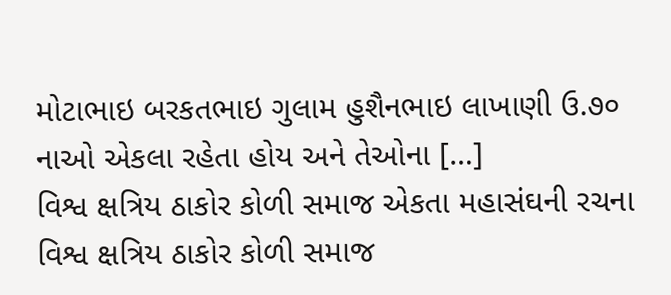મોટાભાઇ બરકતભાઇ ગુલામ હુશૈનભાઇ લાખાણી ઉ.૭૦ નાઓ એકલા રહેતા હોય અને તેઓના […]
વિશ્વ ક્ષત્રિય ઠાકોર કોળી સમાજ એકતા મહાસંઘની રચના
વિશ્વ ક્ષત્રિય ઠાકોર કોળી સમાજ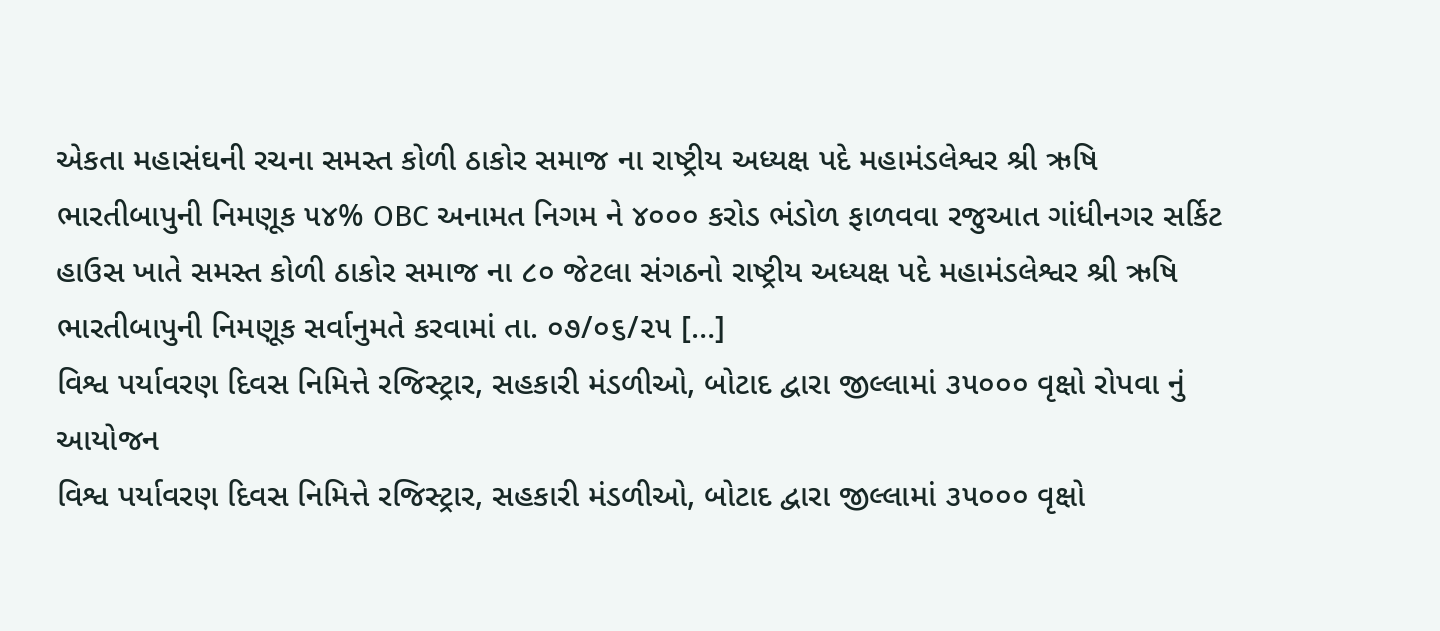એકતા મહાસંઘની રચના સમસ્ત કોળી ઠાકોર સમાજ ના રાષ્ટ્રીય અધ્યક્ષ પદે મહામંડલેશ્વર શ્રી ઋષિ ભારતીબાપુની નિમણૂક ૫૪% OBC અનામત નિગમ ને ૪૦૦૦ કરોડ ભંડોળ ફાળવવા રજુઆત ગાંધીનગર સર્કિટ હાઉસ ખાતે સમસ્ત કોળી ઠાકોર સમાજ ના ૮૦ જેટલા સંગઠનો રાષ્ટ્રીય અધ્યક્ષ પદે મહામંડલેશ્વર શ્રી ઋષિ ભારતીબાપુની નિમણૂક સર્વાનુમતે કરવામાં તા. ૦૭/૦૬/૨૫ […]
વિશ્વ પર્યાવરણ દિવસ નિમિત્તે રજિસ્ટ્રાર, સહકારી મંડળીઓ, બોટાદ દ્વારા જીલ્લામાં ૩૫૦૦૦ વૃક્ષો રોપવા નું આયોજન
વિશ્વ પર્યાવરણ દિવસ નિમિત્તે રજિસ્ટ્રાર, સહકારી મંડળીઓ, બોટાદ દ્વારા જીલ્લામાં ૩૫૦૦૦ વૃક્ષો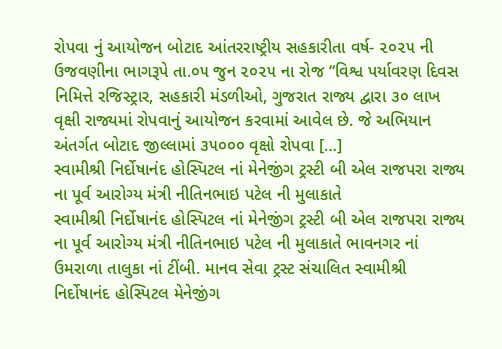રોપવા નું આયોજન બોટાદ આંતરરાષ્ટ્રીય સહકારીતા વર્ષ- ૨૦૨૫ ની ઉજવણીના ભાગરૂપે તા.૦૫ જુન ૨૦૨૫ ના રોજ “વિશ્વ પર્યાવરણ દિવસ નિમિત્તે રજિસ્ટ્રાર, સહકારી મંડળીઓ, ગુજરાત રાજ્ય દ્વારા ૩૦ લાખ વૃક્ષી રાજ્યમાં રોપવાનું આયોજન કરવામાં આવેલ છે. જે અભિયાન અંતર્ગત બોટાદ જીલ્લામાં ૩૫૦૦૦ વૃક્ષો રોપવા […]
સ્વામીશ્રી નિર્દોષાનંદ હોસ્પિટલ નાં મેનેજીંગ ટ્રસ્ટી બી એલ રાજપરા રાજ્ય ના પૂર્વ આરોગ્ય મંત્રી નીતિનભાઇ પટેલ ની મુલાકાતે
સ્વામીશ્રી નિર્દોષાનંદ હોસ્પિટલ નાં મેનેજીંગ ટ્રસ્ટી બી એલ રાજપરા રાજ્ય ના પૂર્વ આરોગ્ય મંત્રી નીતિનભાઇ પટેલ ની મુલાકાતે ભાવનગર નાં ઉમરાળા તાલુકા નાં ટીંબી. માનવ સેવા ટ્રસ્ટ સંચાલિત સ્વામીશ્રી નિર્દોષાનંદ હોસ્પિટલ મેનેજીંગ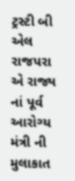ટ્રસ્ટી બી એલ રાજપરા એ રાજ્ય નાં પૂર્વ આરોગ્ય મંત્રી ની મુલાકાત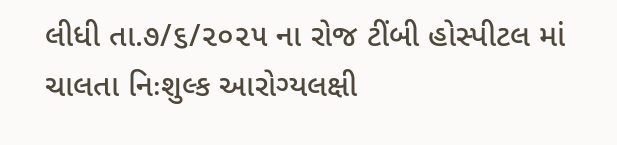લીધી તા.૭/૬/૨૦૨૫ ના રોજ ટીંબી હોસ્પીટલ માં ચાલતા નિઃશુલ્ક આરોગ્યલક્ષી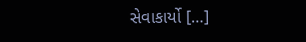સેવાકાર્યો […]